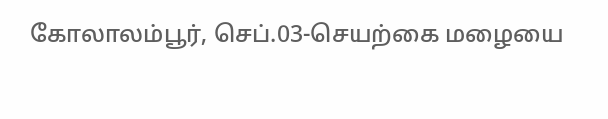கோலாலம்பூர், செப்.03-செயற்கை மழையை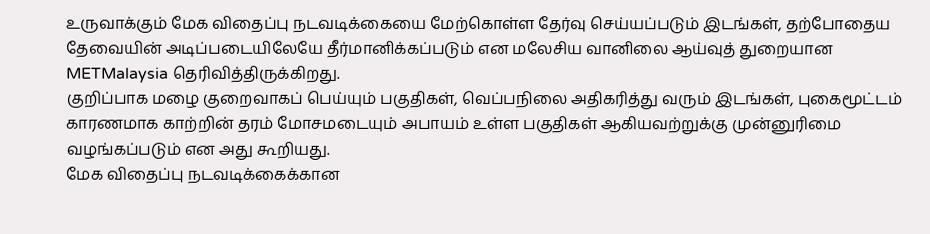உருவாக்கும் மேக விதைப்பு நடவடிக்கையை மேற்கொள்ள தேர்வு செய்யப்படும் இடங்கள், தற்போதைய தேவையின் அடிப்படையிலேயே தீர்மானிக்கப்படும் என மலேசிய வானிலை ஆய்வுத் துறையான METMalaysia தெரிவித்திருக்கிறது.
குறிப்பாக மழை குறைவாகப் பெய்யும் பகுதிகள், வெப்பநிலை அதிகரித்து வரும் இடங்கள், புகைமூட்டம் காரணமாக காற்றின் தரம் மோசமடையும் அபாயம் உள்ள பகுதிகள் ஆகியவற்றுக்கு முன்னுரிமை வழங்கப்படும் என அது கூறியது.
மேக விதைப்பு நடவடிக்கைக்கான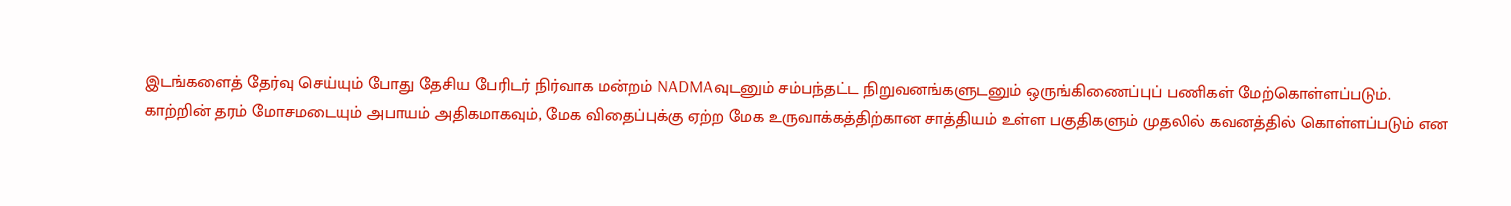இடங்களைத் தேர்வு செய்யும் போது தேசிய பேரிடர் நிர்வாக மன்றம் NADMAவுடனும் சம்பந்தட்ட நிறுவனங்களுடனும் ஒருங்கிணைப்புப் பணிகள் மேற்கொள்ளப்படும்.
காற்றின் தரம் மோசமடையும் அபாயம் அதிகமாகவும், மேக விதைப்புக்கு ஏற்ற மேக உருவாக்கத்திற்கான சாத்தியம் உள்ள பகுதிகளும் முதலில் கவனத்தில் கொள்ளப்படும் என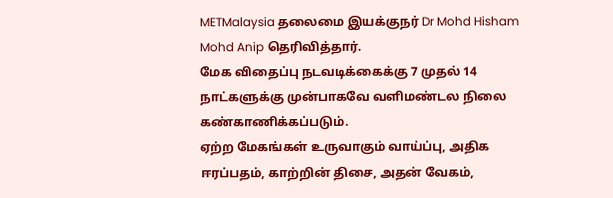METMalaysia தலைமை இயக்குநர் Dr Mohd Hisham Mohd Anip தெரிவித்தார்.
மேக விதைப்பு நடவடிக்கைக்கு 7 முதல் 14 நாட்களுக்கு முன்பாகவே வளிமண்டல நிலை கண்காணிக்கப்படும்.
ஏற்ற மேகங்கள் உருவாகும் வாய்ப்பு, அதிக ஈரப்பதம், காற்றின் திசை, அதன் வேகம்,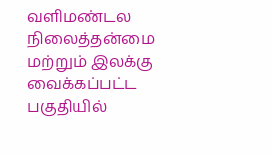வளிமண்டல நிலைத்தன்மை மற்றும் இலக்கு வைக்கப்பட்ட பகுதியில்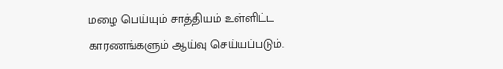மழை பெய்யும் சாத்தியம் உள்ளிட்ட காரணங்களும் ஆய்வு செய்யப்படும்.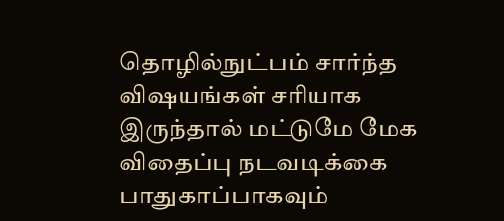தொழில்நுட்பம் சார்ந்த விஷயங்கள் சரியாக இருந்தால் மட்டுமே மேக விதைப்பு நடவடிக்கை பாதுகாப்பாகவும்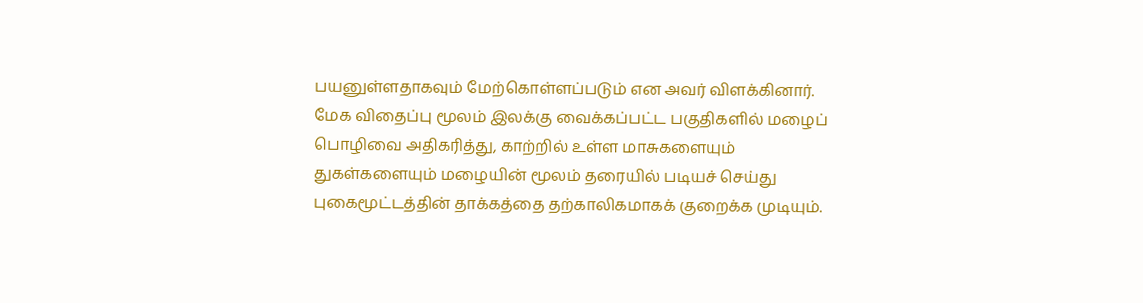பயனுள்ளதாகவும் மேற்கொள்ளப்படும் என அவர் விளக்கினார்.
மேக விதைப்பு மூலம் இலக்கு வைக்கப்பட்ட பகுதிகளில் மழைப் பொழிவை அதிகரித்து, காற்றில் உள்ள மாசுகளையும் துகள்களையும் மழையின் மூலம் தரையில் படியச் செய்து புகைமூட்டத்தின் தாக்கத்தை தற்காலிகமாகக் குறைக்க முடியும்.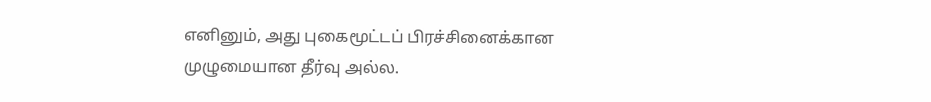எனினும், அது புகைமூட்டப் பிரச்சினைக்கான முழுமையான தீர்வு அல்ல.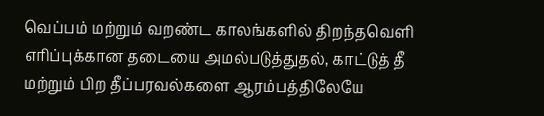வெப்பம் மற்றும் வறண்ட காலங்களில் திறந்தவெளி எரிப்புக்கான தடையை அமல்படுத்துதல், காட்டுத் தீ மற்றும் பிற தீப்பரவல்களை ஆரம்பத்திலேயே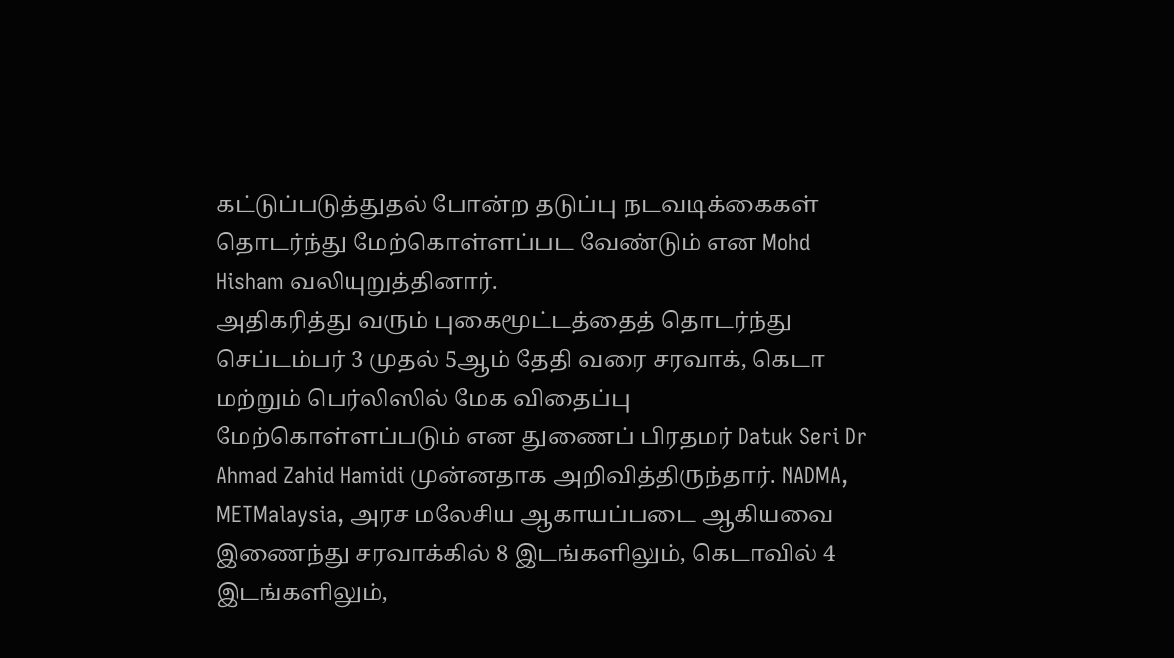கட்டுப்படுத்துதல் போன்ற தடுப்பு நடவடிக்கைகள் தொடர்ந்து மேற்கொள்ளப்பட வேண்டும் என Mohd Hisham வலியுறுத்தினார்.
அதிகரித்து வரும் புகைமூட்டத்தைத் தொடர்ந்து செப்டம்பர் 3 முதல் 5ஆம் தேதி வரை சரவாக், கெடா மற்றும் பெர்லிஸில் மேக விதைப்பு மேற்கொள்ளப்படும் என துணைப் பிரதமர் Datuk Seri Dr Ahmad Zahid Hamidi முன்னதாக அறிவித்திருந்தார். NADMA, METMalaysia, அரச மலேசிய ஆகாயப்படை ஆகியவை இணைந்து சரவாக்கில் 8 இடங்களிலும், கெடாவில் 4 இடங்களிலும்,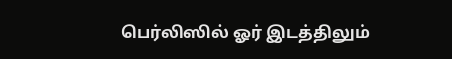பெர்லிஸில் ஓர் இடத்திலும்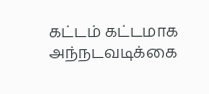கட்டம் கட்டமாக அந்நடவடிக்கை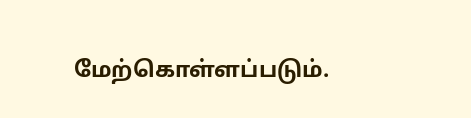மேற்கொள்ளப்படும்.